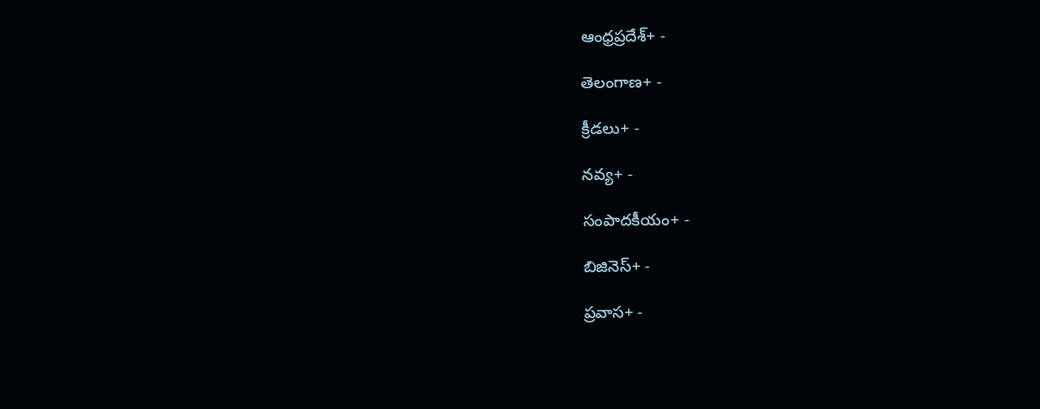ఆంధ్రప్రదేశ్+ -

తెలంగాణ+ -

క్రీడలు+ -

నవ్య+ -

సంపాదకీయం+ -

బిజినెస్+ -

ప్రవాస+ -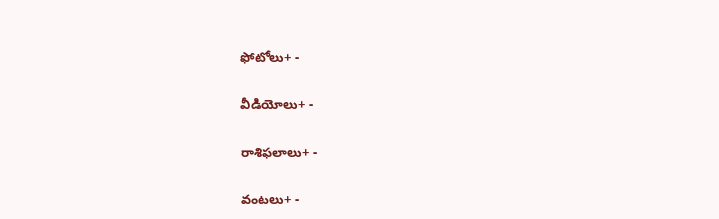ఫోటోలు+ -

వీడియోలు+ -

రాశిఫలాలు+ -

వంటలు+ -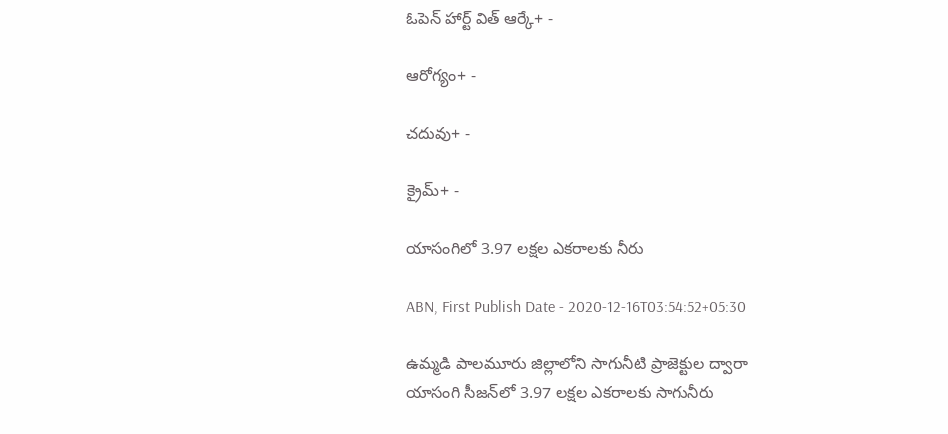ఓపెన్ హార్ట్ విత్ ఆర్కే+ -

ఆరోగ్యం+ -

చదువు+ -

క్రైమ్+ -

యాసంగిలో 3.97 లక్షల ఎకరాలకు నీరు

ABN, First Publish Date - 2020-12-16T03:54:52+05:30

ఉమ్మడి పాలమూరు జిల్లాలోని సాగునీటి ప్రాజెక్టుల ద్వారా యాసంగి సీజన్‌లో 3.97 లక్షల ఎకరాలకు సాగునీరు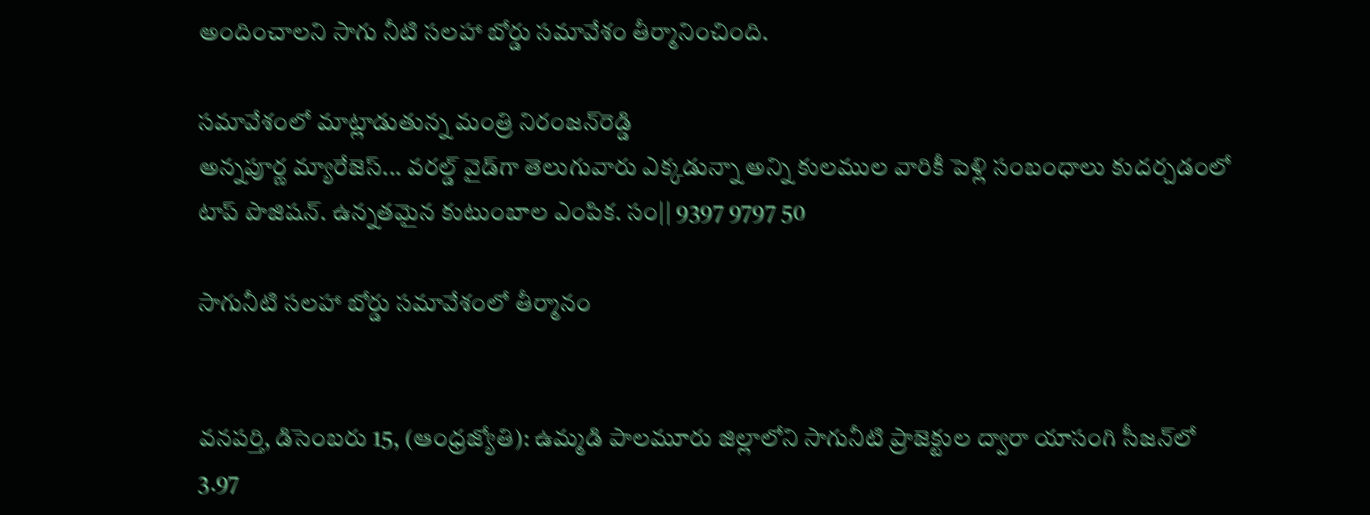అందించాలని సాగు నీటి సలహా బోర్డు సమావేశం తీర్మానించింది.

సమావేశంలో మాట్లాడుతున్న మంత్రి నిరంజన్‌రెడ్డి
అన్నపూర్ణ మ్యారేజెస్... వరల్డ్ వైడ్‌గా తెలుగువారు ఎక్కడున్నా అన్ని కులముల వారికీ పెళ్లి సంబంధాలు కుదర్చడంలో టాప్ పొజిషన్. ఉన్నతమైన కుటుంబాల ఎంపిక. సం|| 9397 9797 50

సాగునీటి సలహా బోర్డు సమావేశంలో తీర్మానం


వనపర్తి, డిసెంబరు 15, (ఆంధ్రజ్యోతి): ఉమ్మడి పాలమూరు జిల్లాలోని సాగునీటి ప్రాజెక్టుల ద్వారా యాసంగి సీజన్‌లో 3.97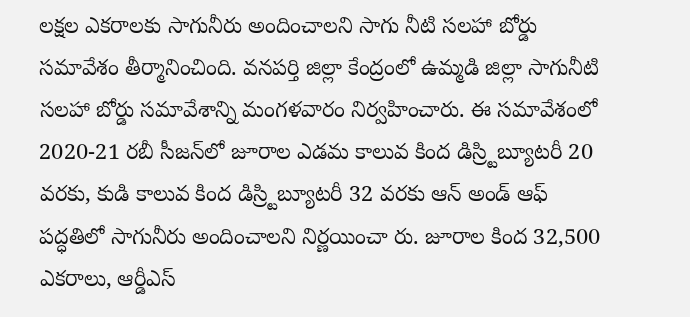లక్షల ఎకరాలకు సాగునీరు అందించాలని సాగు నీటి సలహా బోర్డు సమావేశం తీర్మానించింది. వనపర్తి జిల్లా కేంద్రంలో ఉమ్మడి జిల్లా సాగునీటి సలహా బోర్డు సమావేశాన్ని మంగళవారం నిర్వహించారు. ఈ సమావేశంలో 2020-21 రబీ సీజన్‌లో జూరాల ఎడమ కాలువ కింద డిస్ర్టిబ్యూటరీ 20 వరకు, కుడి కాలువ కింద డిస్ర్టిబ్యూటరీ 32 వరకు ఆన్‌ అండ్‌ ఆఫ్‌ పద్ధతిలో సాగునీరు అందించాలని నిర్ణయించా రు. జూరాల కింద 32,500 ఎకరాలు, ఆర్డీఎస్‌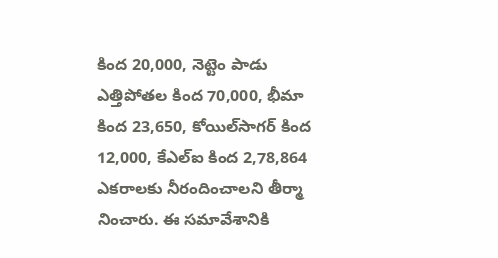కింద 20,000, నెట్టెం పాడు ఎత్తిపోతల కింద 70,000, భీమా కింద 23,650, కోయిల్‌సాగర్‌ కింద 12,000, కేఎల్‌ఐ కింద 2,78,864 ఎకరాలకు నీరందించాలని తీర్మా నించారు. ఈ సమావేశానికి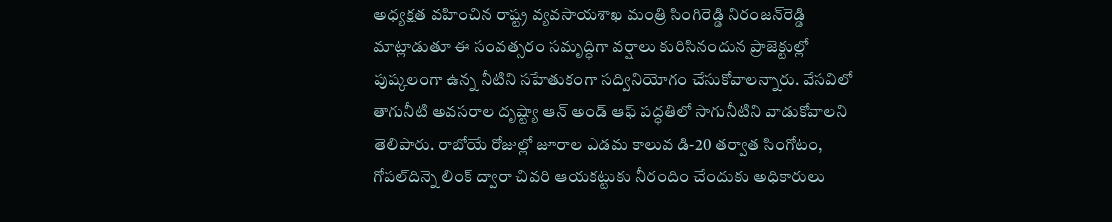అధ్యక్షత వహించిన రాష్ట్ర వ్యవసాయశాఖ మంత్రి సింగిరెడ్డి నిరంజన్‌రెడ్డి మాట్లాడుతూ ఈ సంవత్సరం సమృద్ధిగా వర్షాలు కురిసినందున ప్రాజెక్టుల్లో పుష్కలంగా ఉన్న నీటిని సహేతుకంగా సద్వినియోగం చేసుకోవాలన్నారు. వేసవిలో తాగునీటి అవసరాల దృష్ట్యా ఆన్‌ అండ్‌ ఆఫ్‌ పద్ధతిలో సాగునీటిని వాడుకోవాలని తెలిపారు. రాబోయే రోజుల్లో జూరాల ఎడమ కాలువ డి-20 తర్వాత సింగోటం, గోపల్‌దిన్నె లింక్‌ ద్వారా చివరి ఆయకట్టుకు నీరందిం చేందుకు అధికారులు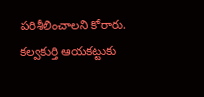పరిశీలించాలని కోరారు. కల్వకుర్తి ఆయకట్టుకు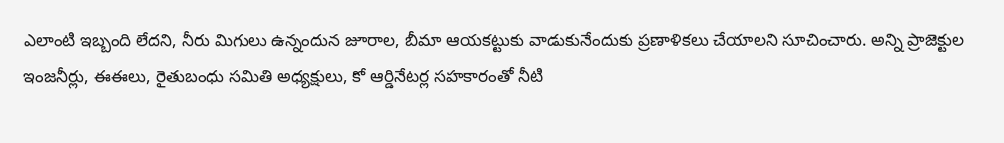ఎలాంటి ఇబ్బంది లేదని, నీరు మిగులు ఉన్నందున జూరాల, బీమా ఆయకట్టుకు వాడుకునేందుకు ప్రణాళికలు చేయాలని సూచించారు. అన్ని ప్రాజెక్టుల ఇంజనీర్లు, ఈఈలు, రైతుబంధు సమితి అధ్యక్షులు, కో ఆర్డినేటర్ల సహకారంతో నీటి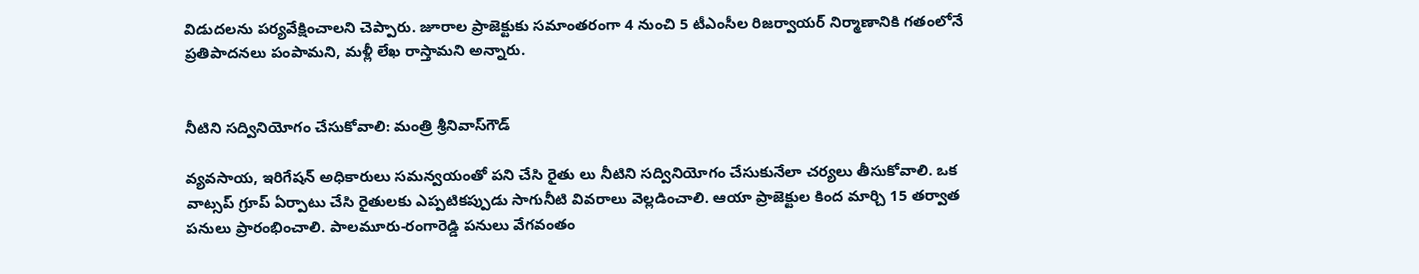విడుదలను పర్యవేక్షించాలని చెప్పారు. జూరాల ప్రాజెక్టుకు సమాంతరంగా 4 నుంచి 5 టీఎంసీల రిజర్వాయర్‌ నిర్మాణానికి గతంలోనే ప్రతిపాదనలు పంపామని, మళ్లీ లేఖ రాస్తామని అన్నారు.


నీటిని సద్వినియోగం చేసుకోవాలి: మంత్రి శ్రీనివాస్‌గౌడ్‌

వ్యవసాయ, ఇరిగేషన్‌ అధికారులు సమన్వయంతో పని చేసి రైతు లు నీటిని సద్వినియోగం చేసుకునేలా చర్యలు తీసుకోవాలి. ఒక వాట్సప్‌ గ్రూప్‌ ఏర్పాటు చేసి రైతులకు ఎప్పటికప్పుడు సాగునీటి వివరాలు వెల్లడించాలి. ఆయా ప్రాజెక్టుల కింద మార్చి 15 తర్వాత పనులు ప్రారంభించాలి. పాలమూరు-రంగారెడ్డి పనులు వేగవంతం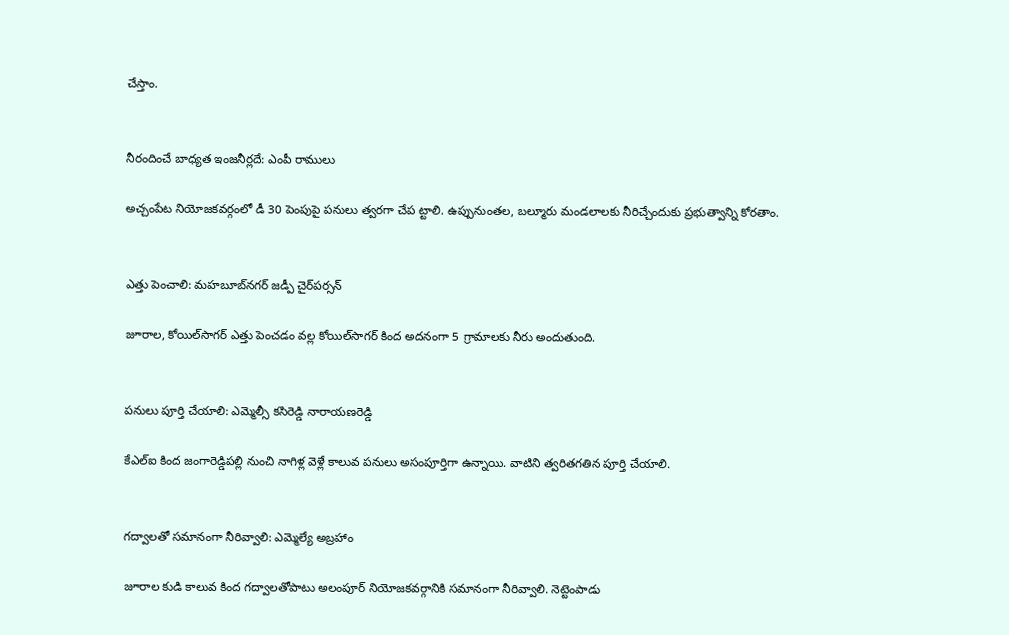చేస్తాం.


నీరందించే బాధ్యత ఇంజనీర్లదే: ఎంపీ రాములు

అచ్చంపేట నియోజకవర్గంలో డీ 30 పెంపుపై పనులు త్వరగా చేప ట్టాలి. ఉప్పునుంతల, బల్మూరు మండలాలకు నీరిచ్చేందుకు ప్రభుత్వాన్ని కోరతాం.


ఎత్తు పెంచాలి: మహబూబ్‌నగర్‌ జడ్పీ చైర్‌పర్సన్‌

జూరాల, కోయిల్‌సాగర్‌ ఎత్తు పెంచడం వల్ల కోయిల్‌సాగర్‌ కింద అదనంగా 5 గ్రామాలకు నీరు అందుతుంది.


పనులు పూర్తి చేయాలి: ఎమ్మెల్సీ కసిరెడ్డి నారాయణరెడ్డి

కేఎల్‌ఐ కింద జంగారెడ్డిపల్లి నుంచి నాగిళ్ల వెళ్లే కాలువ పనులు అసంపూర్తిగా ఉన్నాయి. వాటిని త్వరితగతిన పూర్తి చేయాలి.


గద్వాలతో సమానంగా నీరివ్వాలి: ఎమ్మెల్యే అబ్రహాం

జూరాల కుడి కాలువ కింద గద్వాలతోపాటు అలంపూర్‌ నియోజకవర్గానికి సమానంగా నీరివ్వాలి. నెట్టెంపాడు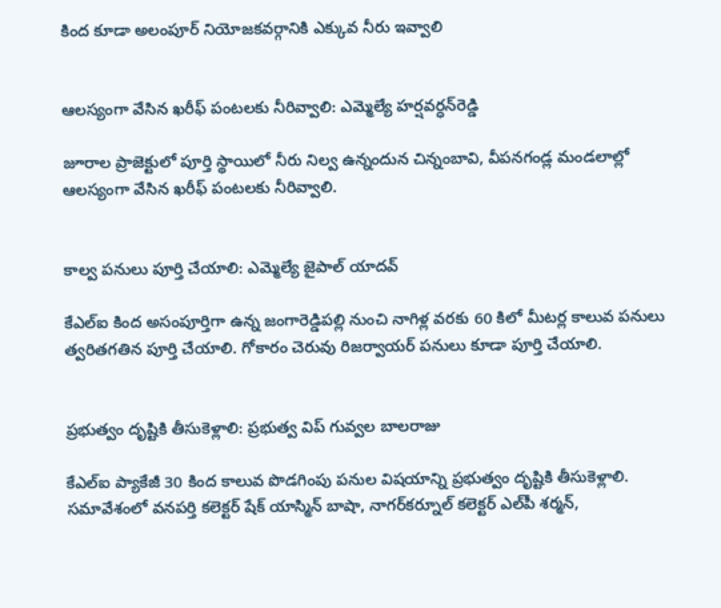కింద కూడా అలంపూర్‌ నియోజకవర్గానికి ఎక్కువ నీరు ఇవ్వాలి


ఆలస్యంగా వేసిన ఖరీఫ్‌ పంటలకు నీరివ్వాలి: ఎమ్మెల్యే హర్షవర్ధన్‌రెడ్డి

జూరాల ప్రాజెక్టులో పూర్తి స్థాయిలో నీరు నిల్వ ఉన్నందున చిన్నంబావి, వీపనగండ్ల మండలాల్లో ఆలస్యంగా వేసిన ఖరీఫ్‌ పంటలకు నీరివ్వాలి.


కాల్వ పనులు పూర్తి చేయాలి: ఎమ్మెల్యే జైపాల్‌ యాదవ్‌

కేఎల్‌ఐ కింద అసంపూర్తిగా ఉన్న జంగారెడ్డిపల్లి నుంచి నాగిళ్ల వరకు 60 కిలో మీటర్ల కాలువ పనులు త్వరితగతిన పూర్తి చేయాలి. గోకారం చెరువు రిజర్వాయర్‌ పనులు కూడా పూర్తి చేయాలి.


ప్రభుత్వం దృష్టికి తీసుకెళ్లాలి: ప్రభుత్వ విప్‌ గువ్వల బాలరాజు

కేఎల్‌ఐ ప్యాకేజీ 30 కింద కాలువ పొడగింపు పనుల విషయాన్ని ప్రభుత్వం దృష్టికి తీసుకెళ్లాలి. సమావేశంలో వనపర్తి కలెక్టర్‌ షేక్‌ యాస్మిన్‌ బాషా, నాగర్‌కర్నూల్‌ కలెక్టర్‌ ఎల్‌పీ శర్మన్‌,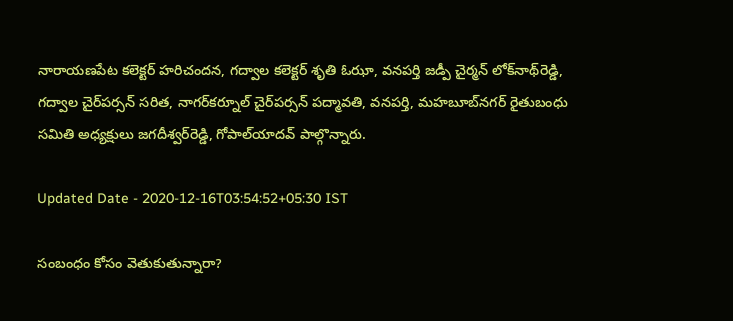నారాయణపేట కలెక్టర్‌ హరిచందన, గద్వాల కలెక్టర్‌ శృతి ఓఝా, వనపర్తి జడ్పీ చైర్మన్‌ లోక్‌నాథ్‌రెడ్డి, గద్వాల చైర్‌పర్సన్‌ సరిత, నాగర్‌కర్నూల్‌ చైర్‌పర్సన్‌ పద్మావతి, వనపర్తి, మహబూబ్‌నగర్‌ రైతుబంధు సమితి అధ్యక్షులు జగదీశ్వర్‌రెడ్డి, గోపాల్‌యాదవ్‌ పాల్గొన్నారు.

Updated Date - 2020-12-16T03:54:52+05:30 IST

సంబంధం కోసం వెతుకుతున్నారా?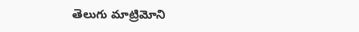తెలుగు మాట్రిమోని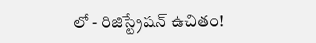లో - రిజిస్ట్రేషన్ ఉచితం!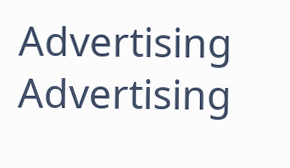Advertising
Advertising